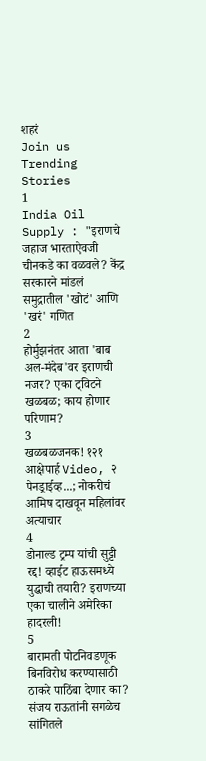शहरं
Join us
Trending Stories
1
India Oil Supply : "इराणचे जहाज भारताऐवजी चीनकडे का वळवले? केंद्र सरकारने मांडलं समुद्रातील 'खोटं' आणि 'खरं' गणित
2
होर्मुझनंतर आता 'बाब अल-मंदेब'वर इराणची नजर? एका ट्विटने खळबळ; काय होणार परिणाम?
3
खळबळजनक! १२१ आक्षेपार्ह Video, २ पेनड्राईव्ह...; नोकरीचं आमिष दाखवून महिलांवर अत्याचार
4
डोनाल्ड ट्रम्प यांची सुट्टी रद्द! व्हाईट हाऊसमध्ये युद्धाची तयारी? इराणच्या एका चालीने अमेरिका हादरली!
5
बारामती पोटनिवडणूक बिनविरोध करण्यासाठी ठाकरे पाठिंबा देणार का? संजय राऊतांनी सगळेच सांगितले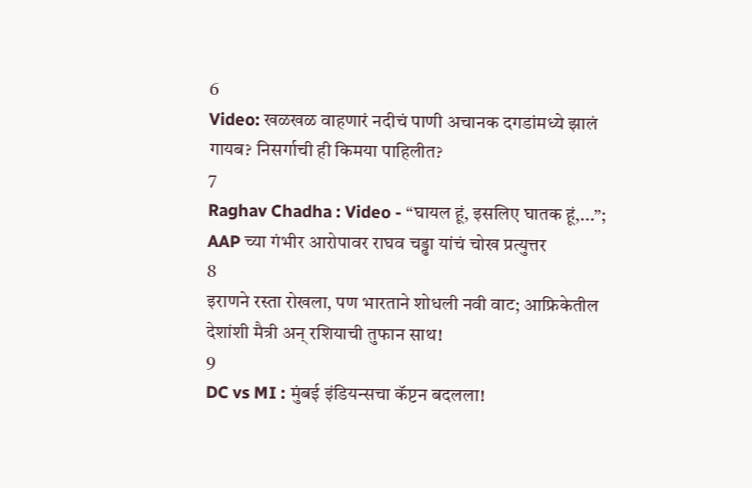6
Video: खळखळ वाहणारं नदीचं पाणी अचानक दगडांमध्ये झालं गायब? निसर्गाची ही किमया पाहिलीत?
7
Raghav Chadha : Video - “घायल हूं, इसलिए घातक हूं,...”; AAP च्या गंभीर आरोपावर राघव चड्ढा यांचं चोख प्रत्युत्तर
8
इराणने रस्ता रोखला, पण भारताने शोधली नवी वाट; आफ्रिकेतील देशांशी मैत्री अन् रशियाची तुफान साथ!
9
DC vs MI : मुंबई इंडियन्सचा कॅप्टन बदलला!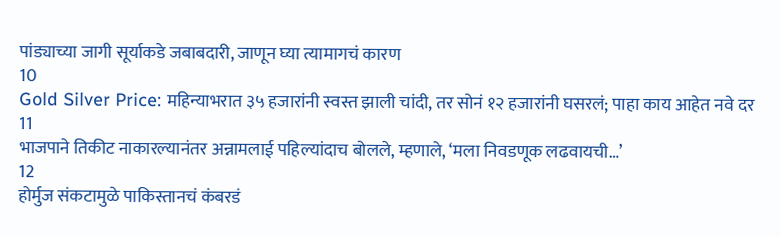पांड्याच्या जागी सूर्याकडे जबाबदारी, जाणून घ्या त्यामागचं कारण
10
Gold Silver Price: महिन्याभरात ३५ हजारांनी स्वस्त झाली चांदी, तर सोनं १२ हजारांनी घसरलं; पाहा काय आहेत नवे दर
11
भाजपाने तिकीट नाकारल्यानंतर अन्नामलाई पहिल्यांदाच बोलले, म्हणाले, ‘मला निवडणूक लढवायची…’
12
होर्मुज संकटामुळे पाकिस्तानचं कंबरडं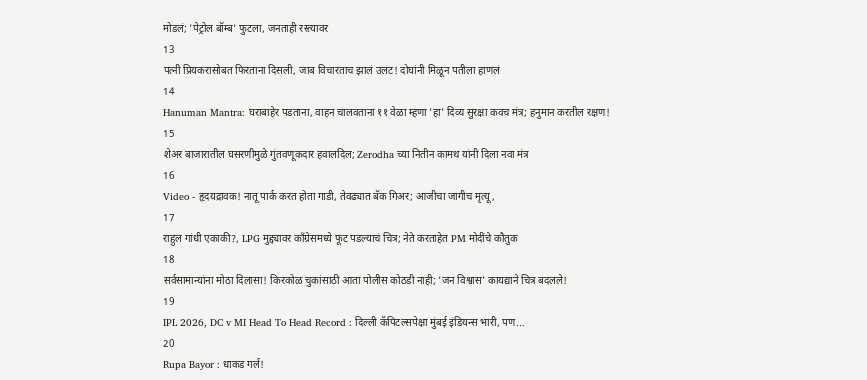मोडलं; 'पेट्रोल बॉम्ब' फुटला, जनताही रस्त्यावर
13
पत्नी प्रियकरासोबत फिरताना दिसली, जाब विचारताच झालं उलट! दोघांनी मिळून पतीला हाणलं
14
Hanuman Mantra: घराबाहेर पडताना, वाहन चालवताना ११ वेळा म्हणा 'हा' दिव्य सुरक्षा कवच मंत्र; हनुमान करतील रक्षण!
15
शेअर बाजारातील घसरणीमुळे गुंतवणूकदार हवालदिल; Zerodha च्या नितीन कामथ यांनी दिला नवा मंत्र
16
Video - हृदयद्रावक! नातू पार्क करत होता गाडी, तेवढ्यात बॅक गिअर; आजीचा जागीच मृत्यू,
17
राहुल गांधी एकाकी?, LPG मुद्द्यावर काँग्रेसमध्ये फूट पडल्याचं चित्र; नेते करताहेत PM मोदींचे कौतुक
18
सर्वसामान्यांना मोठा दिलासा! किरकोळ चुकांसाठी आता पोलीस कोठडी नाही; 'जन विश्वास' कायद्याने चित्र बदलले!
19
IPL 2026, DC v MI Head To Head Record : दिल्ली कॅपिटल्सपेक्षा मुंबई इंडियन्स भारी, पण...
20
Rupa Bayor : धाकड गर्ल!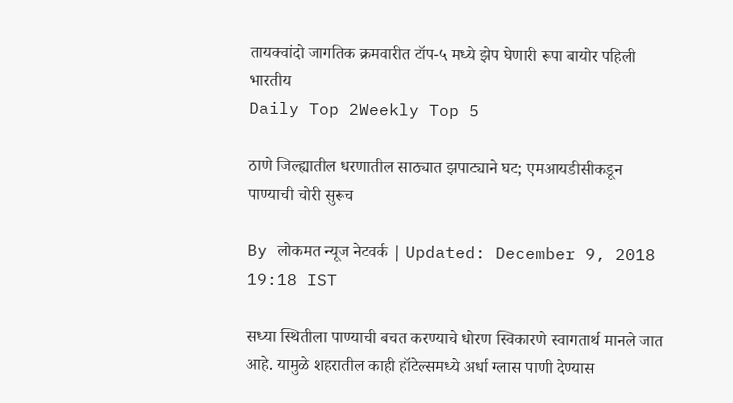तायक्वांदो जागतिक क्रमवारीत टॉप-५ मध्ये झेप घेणारी रूपा बायोर पहिली भारतीय
Daily Top 2Weekly Top 5

ठाणे जिल्ह्यातील धरणातील साठ्यात झपाट्याने घट; एमआयडीसीकडून पाण्याची चोरी सुरूच

By लोकमत न्यूज नेटवर्क | Updated: December 9, 2018 19:18 IST

सध्या स्थितीला पाण्याची बचत करण्याचे धोरण स्विकारणे स्वागतार्थ मानले जात आहे. यामुळे शहरातील काही हॉटेल्समध्ये अर्धा ग्लास पाणी देण्यास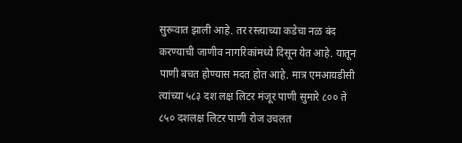सुरूवात झाली आहे. तर रस्त्याच्या कडेचा नळ बंद करण्याची जाणीव नागरिकांमध्ये दिसून येत आहे. यातून पाणी बचत होण्यास मदत होत आहे. मात्र एमआयडीसी त्यांच्या ५८३ दश लक्ष लिटर मंजूर पाणी सुमारे ८०० ते ८५० दशलक्ष लिटर पाणी रोज उचलत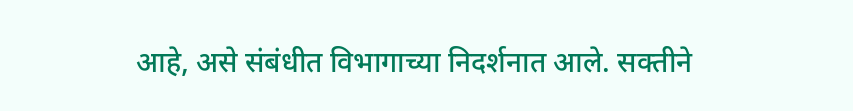आहे, असे संबंधीत विभागाच्या निदर्शनात आले. सक्तीने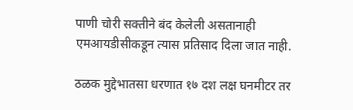पाणी चोरी सक्तीने बंद केलेली असतानाही एमआयडीसीकडून त्यास प्रतिसाद दिला जात नाही.

ठळक मुद्देभातसा धरणात १७ दश लक्ष घनमीटर तर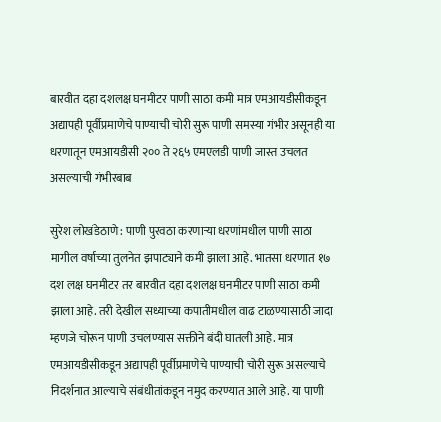बारवीत दहा दशलक्ष घनमीटर पाणी साठा कमी मात्र एमआयडीसीकडून अद्यापही पूर्वीप्रमाणेचे पाण्याची चोरी सुरू पाणी समस्या गंभीर असूनही या धरणातून एमआयडीसी २०० ते २६५ एमएलडी पाणी जास्त उचलत असल्याची गंभीरबाब

सुरेश लोखंडेठाणे : पाणी पुरवठा करणाऱ्या धरणांमधील पाणी साठा मागील वर्षाच्या तुलनेत झपाट्याने कमी झाला आहे. भातसा धरणात १७ दश लक्ष घनमीटर तर बारवीत दहा दशलक्ष घनमीटर पाणी साठा कमी झाला आहे. तरी देखील सध्याच्या कपातीमधील वाढ टाळण्यासाठी जादा म्हणजे चोरून पाणी उचलण्यास सक्तीने बंदी घातली आहे. मात्र एमआयडीसीकडून अद्यापही पूर्वीप्रमाणेचे पाण्याची चोरी सुरू असल्याचे निदर्शनात आल्याचे संबंधीतांकडून नमुद करण्यात आले आहे. या पाणी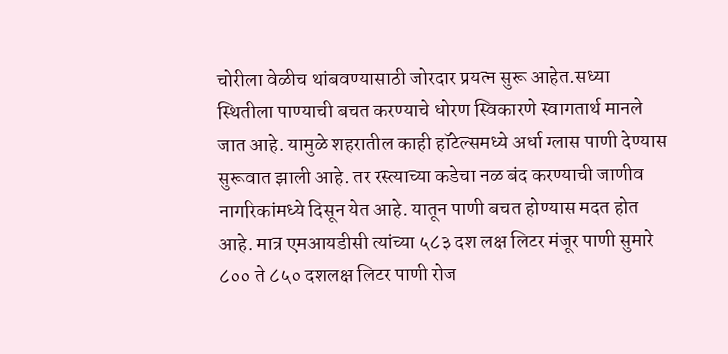चोरीला वेळीच थांबवण्यासाठी जोरदार प्रयत्न सुरू आहेत.सध्या स्थितीला पाण्याची बचत करण्याचे धोरण स्विकारणे स्वागतार्थ मानले जात आहे. यामुळे शहरातील काही हॉटेल्समध्ये अर्धा ग्लास पाणी देण्यास सुरूवात झाली आहे. तर रस्त्याच्या कडेचा नळ बंद करण्याची जाणीव नागरिकांमध्ये दिसून येत आहे. यातून पाणी बचत होण्यास मदत होत आहे. मात्र एमआयडीसी त्यांच्या ५८३ दश लक्ष लिटर मंजूर पाणी सुमारे ८०० ते ८५० दशलक्ष लिटर पाणी रोज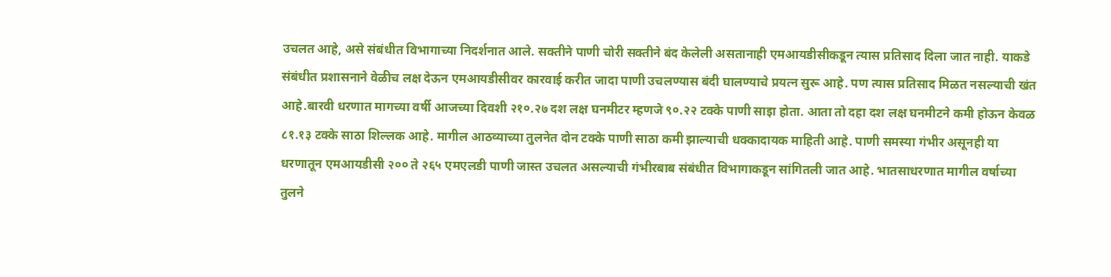उचलत आहे, असे संबंधीत विभागाच्या निदर्शनात आले. सक्तीने पाणी चोरी सक्तीने बंद केलेली असतानाही एमआयडीसीकडून त्यास प्रतिसाद दिला जात नाही. याकडे संबंधीत प्रशासनाने वेळीच लक्ष देऊन एमआयडीसीवर कारवाई करीत जादा पाणी उचलण्यास बंदी घालण्याचे प्रयत्न सुरू आहे. पण त्यास प्रतिसाद मिळत नसल्याची खंत आहे.बारवी धरणात मागच्या वर्षी आजच्या दिवशी २१०.२७ दश लक्ष घनमीटर म्हणजे ९०.२२ टक्के पाणी साइा होता. आता तो दहा दश लक्ष घनमीटने कमी होऊन केवळ ८१.१३ टक्के साठा शिल्लक आहे. मागील आठव्याच्या तुलनेत दोन टक्के पाणी साठा कमी झाल्याची धक्कादायक माहिती आहे. पाणी समस्या गंभीर असूनही या धरणातून एमआयडीसी २०० ते २६५ एमएलडी पाणी जास्त उचलत असल्याची गंभीरबाब संबंधीत विभागाकडून सांगितली जात आहे. भातसाधरणात मागील वर्षाच्या तुलने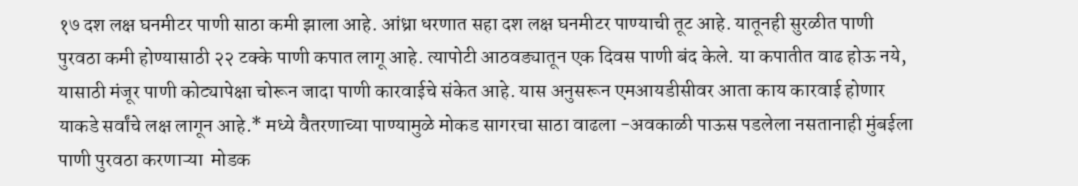१७ दश लक्ष घनमीटर पाणी साठा कमी झाला आहे. आंध्रा धरणात सहा दश लक्ष घनमीटर पाण्याची तूट आहे. यातूनही सुरळीत पाणी पुरवठा कमी होण्यासाठी २२ टक्के पाणी कपात लागू आहे. त्यापोटी आठवड्यातून एक दिवस पाणी बंद केले. या कपातीत वाढ होऊ नये, यासाठी मंजूर पाणी कोट्यापेक्षा चोरून जादा पाणी कारवाईचे संकेत आहे. यास अनुसरून एमआयडीसीवर आता काय कारवाई होणार याकडे सर्वांचे लक्ष लागून आहे.* मध्ये वैतरणाच्या पाण्यामुळे मोकड सागरचा साठा वाढला -अवकाळी पाऊस पडलेला नसतानाही मुंबईला पाणी पुरवठा करणाऱ्या  मोडक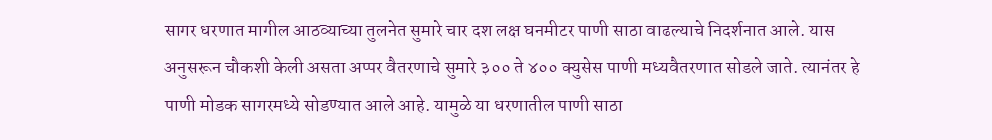सागर धरणात मागील आठव्याच्या तुलनेत सुमारे चार दश लक्ष घनमीटर पाणी साठा वाढल्याचे निदर्शनात आले. यास अनुसरून चौकशी केली असता अप्पर वैतरणाचे सुमारे ३०० ते ४०० क्युसेस पाणी मध्यवैतरणात सोडले जाते. त्यानंतर हे पाणी मोडक सागरमध्ये सोडण्यात आले आहे. यामुळे या धरणातील पाणी साठा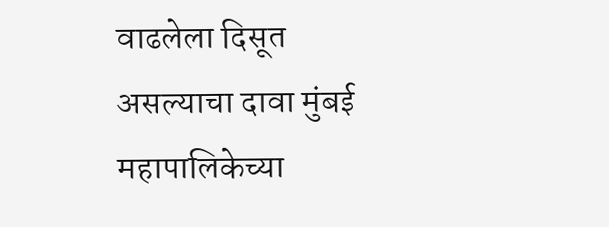वाढलेला दिसूत असल्याचा दावा मुंबई महापालिकेच्या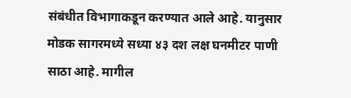संबंधीत विभागाकडून करण्यात आले आहे. यानुसार मोडक सागरमध्ये सध्या ४३ दश लक्ष घनमीटर पाणी साठा आहे. मागील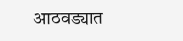आठवड्यात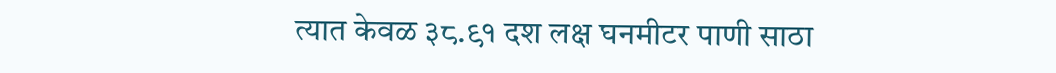त्यात केवळ ३८.९१ दश लक्ष घनमीटर पाणी साठा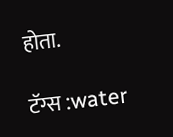होता.

टॅग्स :water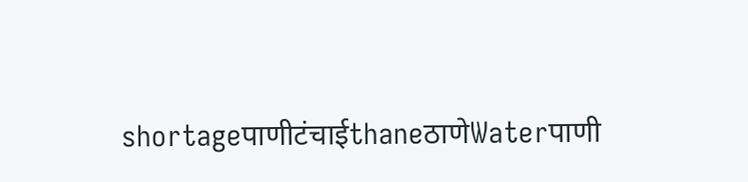shortageपाणीटंचाईthaneठाणेWaterपाणी